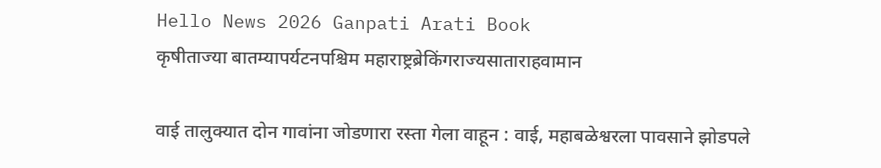Hello News 2026 Ganpati Arati Book
कृषीताज्या बातम्यापर्यटनपश्चिम महाराष्ट्रब्रेकिंगराज्यसाताराहवामान

वाई तालुक्यात दोन गावांना जोडणारा रस्ता गेला वाहून : वाई, महाबळेश्वरला पावसाने झोडपले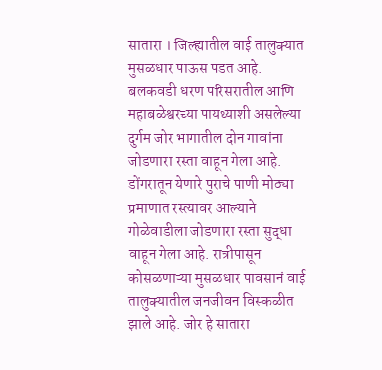सातारा । जिल्ह्यातील वाई तालुक्यात मुसळधार पाऊस पडत आहे. बलकवडी धरण परिसरातील आणि महाबळेश्वरच्या पायथ्याशी असलेल्या दुर्गम जोर भागातील दोन‌ गावांना जोडणारा रस्ता वाहून गेला आहे. डोंगरातून येणारे पुराचे पाणी मोठ्या प्रमाणात रस्त्यावर आल्याने गोळेवाडीला जोडणारा रस्ता सुद्धा वाहून गेला आहे. रात्रीपासून कोसळणाऱ्या मुसळधार पावसानं‌ वाई तालुक्यातील जनजीवन विस्कळीत झाले आहे. जोर हे सातारा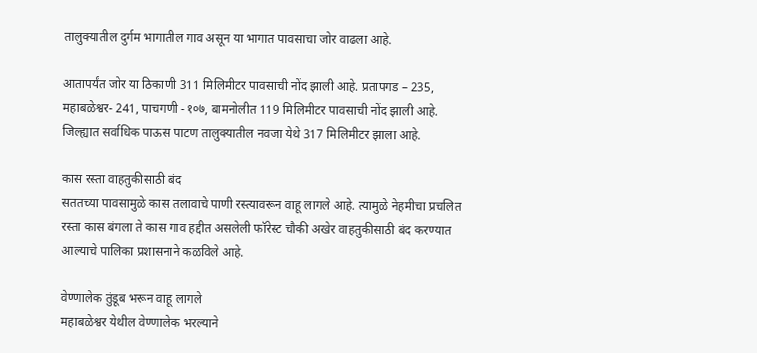तालुक्यातील दुर्गम भागातील गाव असून या भागात पावसाचा जोर वाढला आहे.

आतापर्यंत जोर या ठिकाणी 311 मिलिमीटर पावसाची नोंद झाली आहे. प्रतापगड – 235, महाबळेश्वर- 241, पाचगणी -१०७, बामनोलीत 119 मिलिमीटर पावसाची नोंद झाली आहे. जिल्ह्यात सर्वाधिक पाऊस पाटण तालुक्यातील नवजा येथे 317 मिलिमीटर झाला आहे.

कास रस्ता वाहतुकीसाठी बंद
सततच्या पावसामुळे कास तलावाचे पाणी रस्त्यावरून वाहू लागले आहे. त्यामुळे नेहमीचा प्रचलित रस्ता कास बंगला ते कास गाव हद्दीत असलेली फॉरेस्ट चौकी अखेर वाहतुकीसाठी बंद करण्यात आल्याचे पालिका प्रशासनाने कळविले आहे.

वेण्णालेक तुंडूब भरून वाहू लागले
महाबळेश्वर येथील वेण्णालेक भरल्याने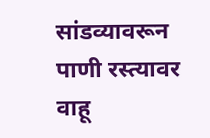सांडव्यावरून पाणी रस्त्यावर वाहू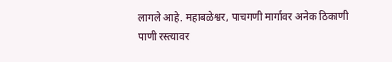लागले आहे. महाबळेश्वर, पाचगणी मार्गावर अनेक ठिकाणी पाणी रस्त्यावर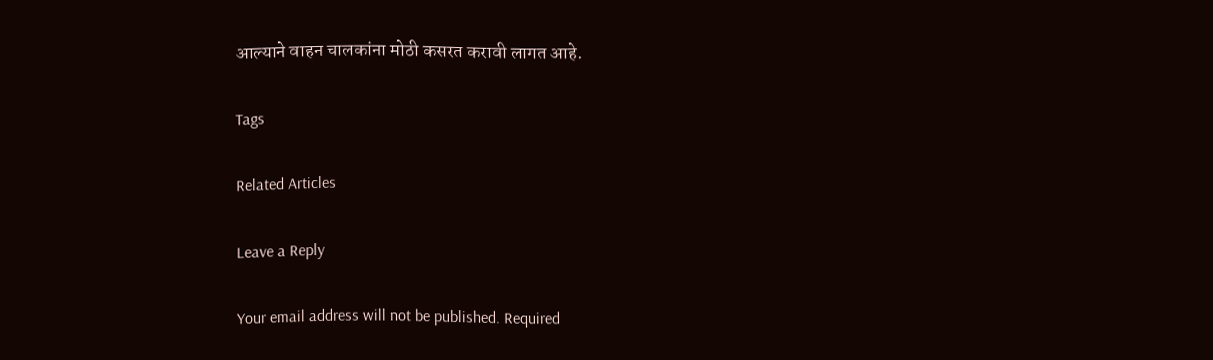आल्याने वाहन चालकांना मोठी कसरत करावी लागत आहे.

Tags

Related Articles

Leave a Reply

Your email address will not be published. Required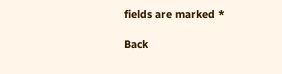fields are marked *

Back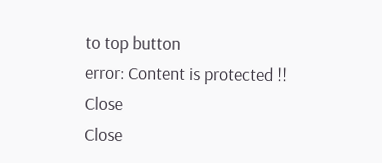to top button
error: Content is protected !!
Close
Close